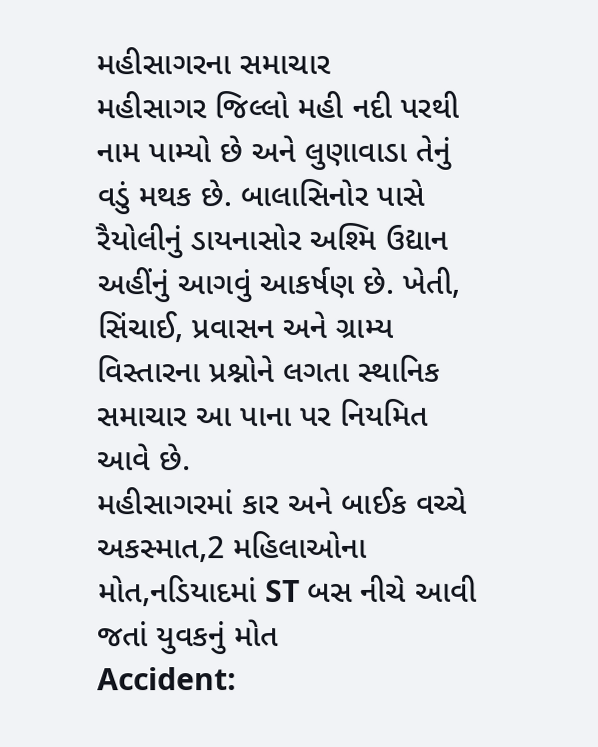મહીસાગરના સમાચાર
મહીસાગર જિલ્લો મહી નદી પરથી નામ પામ્યો છે અને લુણાવાડા તેનું વડું મથક છે. બાલાસિનોર પાસે રૈયોલીનું ડાયનાસોર અશ્મિ ઉદ્યાન અહીંનું આગવું આકર્ષણ છે. ખેતી, સિંચાઈ, પ્રવાસન અને ગ્રામ્ય વિસ્તારના પ્રશ્નોને લગતા સ્થાનિક સમાચાર આ પાના પર નિયમિત આવે છે.
મહીસાગરમાં કાર અને બાઈક વચ્ચે અકસ્માત,2 મહિલાઓના મોત,નડિયાદમાં ST બસ નીચે આવી જતાં યુવકનું મોત
Accident: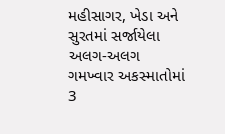મહીસાગર, ખેડા અને સુરતમાં સર્જાયેલા અલગ-અલગ ગમખ્વાર અકસ્માતોમાં 3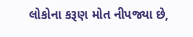લોકોના કરૂણ મોત નીપજ્યા છે,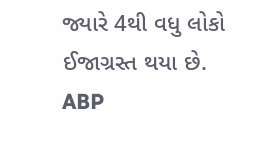જ્યારે 4થી વધુ લોકો ઈજાગ્રસ્ત થયા છે.
ABP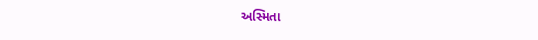અસ્મિતા